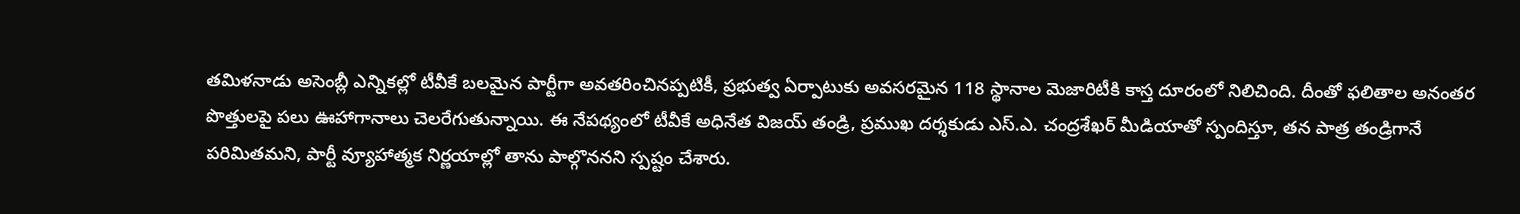తమిళనాడు అసెంబ్లీ ఎన్నికల్లో టీవీకే బలమైన పార్టీగా అవతరించినప్పటికీ, ప్రభుత్వ ఏర్పాటుకు అవసరమైన 118 స్థానాల మెజారిటీకి కాస్త దూరంలో నిలిచింది. దీంతో ఫలితాల అనంతర పొత్తులపై పలు ఊహాగానాలు చెలరేగుతున్నాయి. ఈ నేపథ్యంలో టీవీకే అధినేత విజయ్ తండ్రి, ప్రముఖ దర్శకుడు ఎస్.ఎ. చంద్రశేఖర్ మీడియాతో స్పందిస్తూ, తన పాత్ర తండ్రిగానే పరిమితమని, పార్టీ వ్యూహాత్మక నిర్ణయాల్లో తాను పాల్గొననని స్పష్టం చేశారు.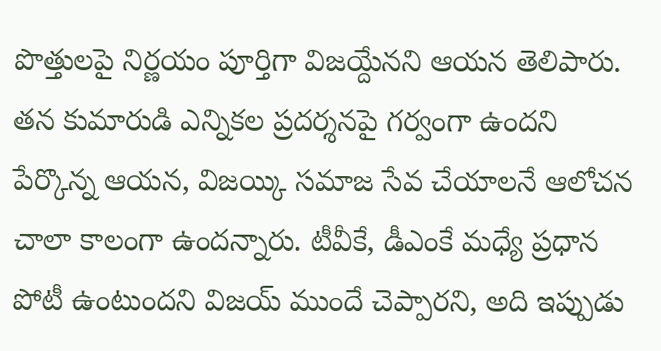పొత్తులపై నిర్ణయం పూర్తిగా విజయ్దేనని ఆయన తెలిపారు. తన కుమారుడి ఎన్నికల ప్రదర్శనపై గర్వంగా ఉందని పేర్కొన్న ఆయన, విజయ్కి సమాజ సేవ చేయాలనే ఆలోచన చాలా కాలంగా ఉందన్నారు. టీవీకే, డీఎంకే మధ్యే ప్రధాన పోటీ ఉంటుందని విజయ్ ముందే చెప్పారని, అది ఇప్పుడు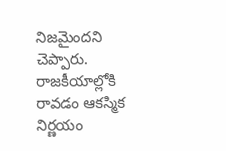నిజమైందని చెప్పారు. రాజకీయాల్లోకి రావడం ఆకస్మిక నిర్ణయం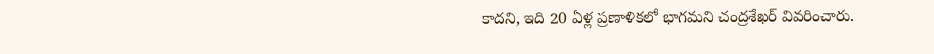కాదని, ఇది 20 ఏళ్ల ప్రణాళికలో భాగమని చంద్రశేఖర్ వివరించారు.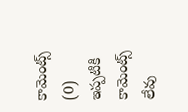కామెంట్స్ (0)
ఇప్పటికి కామెంట్స్ లేవు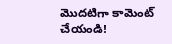మొదటిగా కామెంట్ చేయండి!